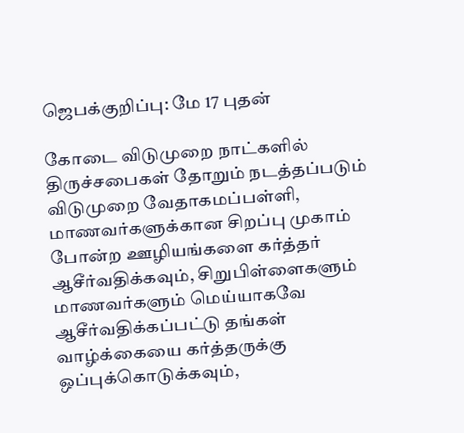ஜெபக்குறிப்பு: மே 17 புதன்

கோடை விடுமுறை நாட்களில் திருச்சபைகள் தோறும் நடத்தப்படும் விடுமுறை வேதாகமப்பள்ளி, மாணவர்களுக்கான சிறப்பு முகாம் போன்ற ஊழியங்களை கர்த்தர் ஆசீர்வதிக்கவும், சிறுபிள்ளைகளும் மாணவர்களும் மெய்யாகவே ஆசீர்வதிக்கப்பட்டு தங்கள் வாழ்க்கையை கர்த்தருக்கு ஒப்புக்கொடுக்கவும்,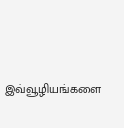இவ்வூழியங்களை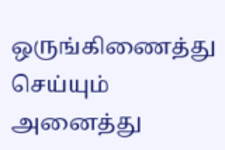ஒருங்கிணைத்து செய்யும் அனைத்து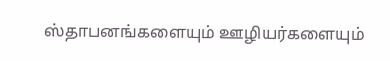ஸ்தாபனங்களையும் ஊழியர்களையும்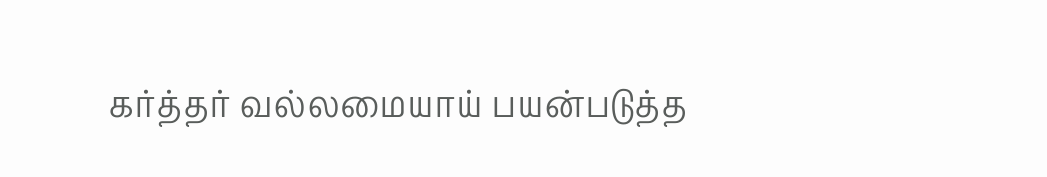கர்த்தர் வல்லமையாய் பயன்படுத்த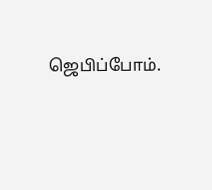ஜெபிப்போம்.